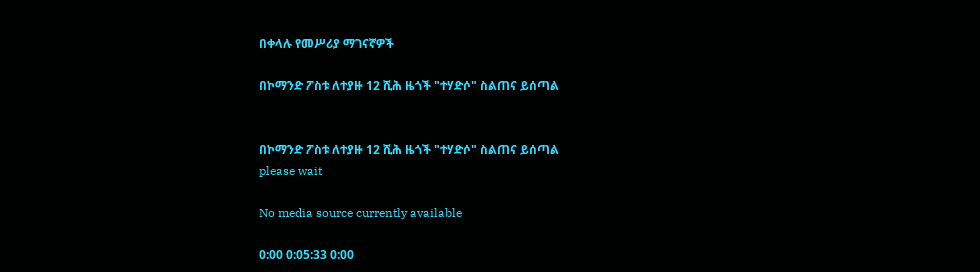በቀላሉ የመሥሪያ ማገናኛዎች

በኮማንድ ፖስቱ ለተያዙ 12 ሺሕ ዜጎች "ተሃድሶ" ስልጠና ይሰጣል


በኮማንድ ፖስቱ ለተያዙ 12 ሺሕ ዜጎች "ተሃድሶ" ስልጠና ይሰጣል
please wait

No media source currently available

0:00 0:05:33 0:00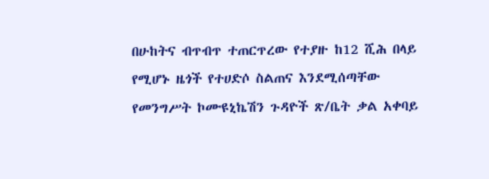በሁከትና ብጥብጥ ተጠርጥረው የተያዙ ከ12 ሺሕ በላይ የሚሆኑ ዜጎች የተሀድሶ ስልጠና እንደሚሰጣቸው የመንግሥት ኮሙዩኒኬሽን ጉዳዮች ጽ/ቤት ቃል አቀባይ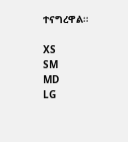ተናግረዋል።

XS
SM
MD
LG